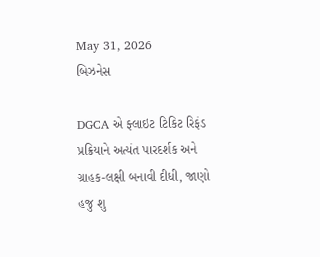May 31, 2026
બિઝનેસ

DGCA એ ફ્લાઇટ ટિકિટ રિફંડ પ્રક્રિયાને અત્યંત પારદર્શક અને ગ્રાહક-લક્ષી બનાવી દીધી, જાણો હજુ શુ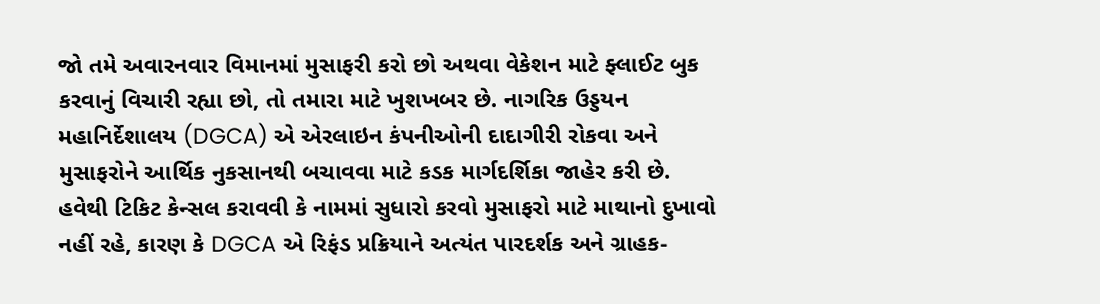જો તમે અવારનવાર વિમાનમાં મુસાફરી કરો છો અથવા વેકેશન માટે ફ્લાઈટ બુક કરવાનું વિચારી રહ્યા છો, તો તમારા માટે ખુશખબર છે. નાગરિક ઉડ્ડયન મહાનિર્દેશાલય (DGCA) એ એરલાઇન કંપનીઓની દાદાગીરી રોકવા અને મુસાફરોને આર્થિક નુકસાનથી બચાવવા માટે કડક માર્ગદર્શિકા જાહેર કરી છે. હવેથી ટિકિટ કેન્સલ કરાવવી કે નામમાં સુધારો કરવો મુસાફરો માટે માથાનો દુખાવો નહીં રહે, કારણ કે DGCA એ રિફંડ પ્રક્રિયાને અત્યંત પારદર્શક અને ગ્રાહક-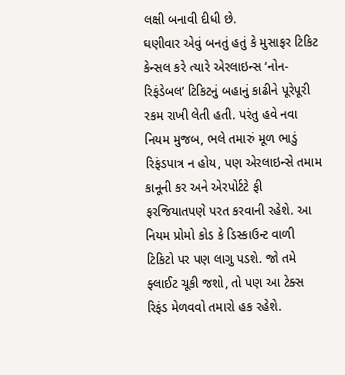લક્ષી બનાવી દીધી છે.
ઘણીવાર એવું બનતું હતું કે મુસાફર ટિકિટ કેન્સલ કરે ત્યારે એરલાઇન્સ ‘નોન-રિફંડેબલ’ ટિકિટનું બહાનું કાઢીને પૂરેપૂરી રકમ રાખી લેતી હતી. પરંતુ હવે નવા નિયમ મુજબ, ભલે તમારું મૂળ ભાડું રિફંડપાત્ર ન હોય, પણ એરલાઇન્સે તમામ કાનૂની કર અને એરપોર્ટટે ફી ફરજિયાતપણે પરત કરવાની રહેશે. આ નિયમ પ્રોમો કોડ કે ડિસ્કાઉન્ટ વાળી ટિકિટો પર પણ લાગુ પડશે. જો તમે ફ્લાઈટ ચૂકી જશો, તો પણ આ ટેક્સ રિફંડ મેળવવો તમારો હક રહેશે.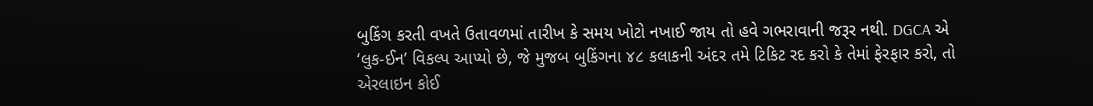બુકિંગ કરતી વખતે ઉતાવળમાં તારીખ કે સમય ખોટો નખાઈ જાય તો હવે ગભરાવાની જરૂર નથી. DGCA એ ‘લુક-ઈન’ વિકલ્પ આપ્યો છે, જે મુજબ બુકિંગના ૪૮ કલાકની અંદર તમે ટિકિટ રદ કરો કે તેમાં ફેરફાર કરો, તો એરલાઇન કોઈ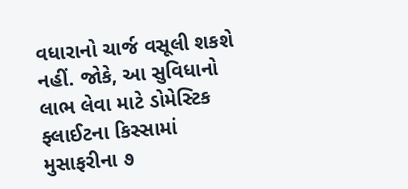વધારાનો ચાર્જ વસૂલી શકશે નહીં. જોકે, આ સુવિધાનો લાભ લેવા માટે ડોમેસ્ટિક ફ્લાઈટના કિસ્સામાં મુસાફરીના ૭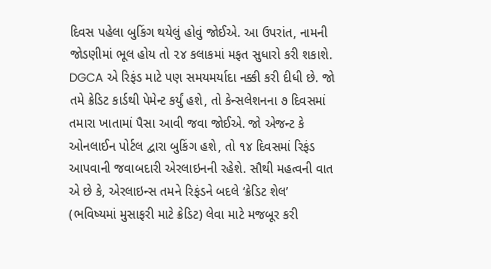દિવસ પહેલા બુકિંગ થયેલું હોવું જોઈએ. આ ઉપરાંત, નામની જોડણીમાં ભૂલ હોય તો ૨૪ કલાકમાં મફત સુધારો કરી શકાશે.
DGCA એ રિફંડ માટે પણ સમયમર્યાદા નક્કી કરી દીધી છે. જો તમે ક્રેડિટ કાર્ડથી પેમેન્ટ કર્યું હશે, તો કેન્સલેશનના ૭ દિવસમાં તમારા ખાતામાં પૈસા આવી જવા જોઈએ. જો એજન્ટ કે ઓનલાઈન પોર્ટલ દ્વારા બુકિંગ હશે, તો ૧૪ દિવસમાં રિફંડ આપવાની જવાબદારી એરલાઇનની રહેશે. સૌથી મહત્વની વાત એ છે કે, એરલાઇન્સ તમને રિફંડને બદલે ‘ક્રેડિટ શેલ’ (ભવિષ્યમાં મુસાફરી માટે ક્રેડિટ) લેવા માટે મજબૂર કરી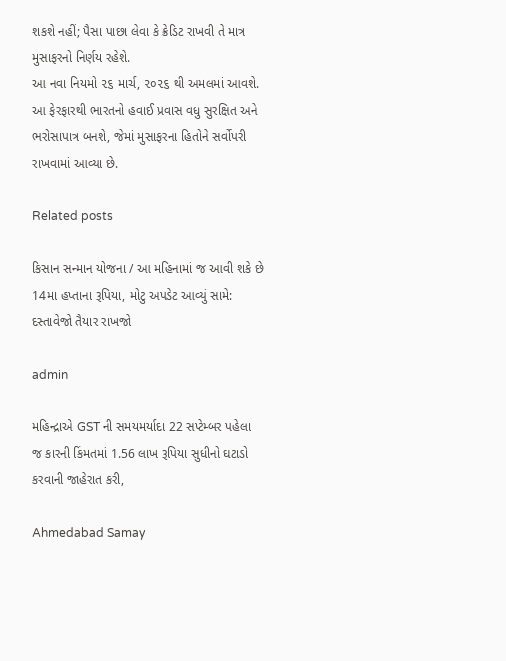શકશે નહીં; પૈસા પાછા લેવા કે ક્રેડિટ રાખવી તે માત્ર મુસાફરનો નિર્ણય રહેશે.
આ નવા નિયમો ૨૬ માર્ચ, ૨૦૨૬ થી અમલમાં આવશે. આ ફેરફારથી ભારતનો હવાઈ પ્રવાસ વધુ સુરક્ષિત અને ભરોસાપાત્ર બનશે, જેમાં મુસાફરના હિતોને સર્વોપરી રાખવામાં આવ્યા છે.

Related posts

કિસાન સન્માન યોજના / આ મહિનામાં જ આવી શકે છે 14મા હપ્તાના રૂપિયા, મોટુ અપડેટ આવ્યું સામે: દસ્તાવેજો તૈયાર રાખજો

admin

મહિન્દ્રાએ GST ની સમયમર્યાદા 22 સપ્ટેમ્બર પહેલા જ કારની કિંમતમાં 1.56 લાખ રૂપિયા સુધીનો ઘટાડો કરવાની જાહેરાત કરી,

Ahmedabad Samay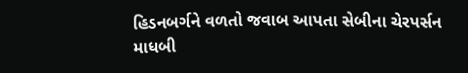હિડનબર્ગને વળતો જવાબ આપતા સેબીના ચેરપર્સન માધબી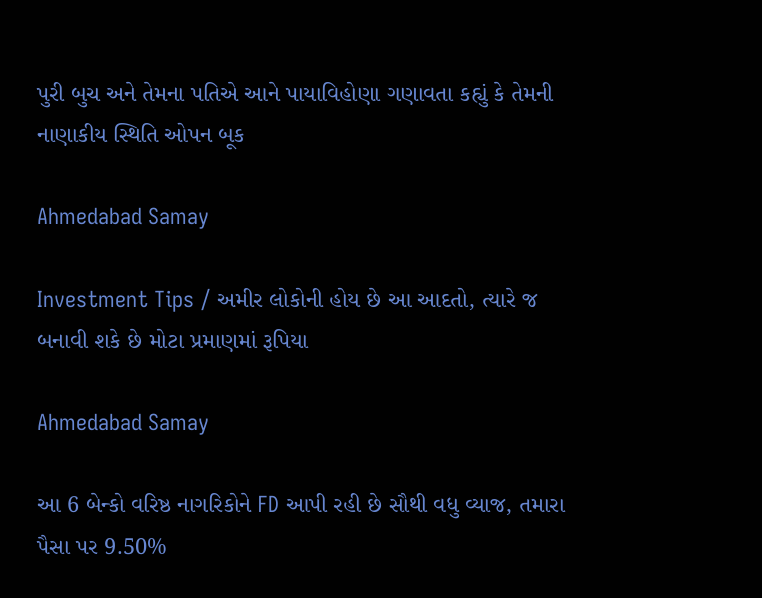પુરી બુચ અને તેમના પતિએ આને પાયાવિહોણા ગણાવતા કહ્યું કે તેમની નાણાકીય સ્થિતિ ઓપન બૂક

Ahmedabad Samay

Investment Tips / અમીર લોકોની હોય છે આ આદતો, ત્યારે જ બનાવી શકે છે મોટા પ્રમાણમાં રૂપિયા

Ahmedabad Samay

આ 6 બેન્કો વરિષ્ઠ નાગરિકોને FD આપી રહી છે સૌથી વધુ વ્યાજ, તમારા પૈસા પર 9.50%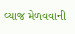વ્યાજ મેળવવાની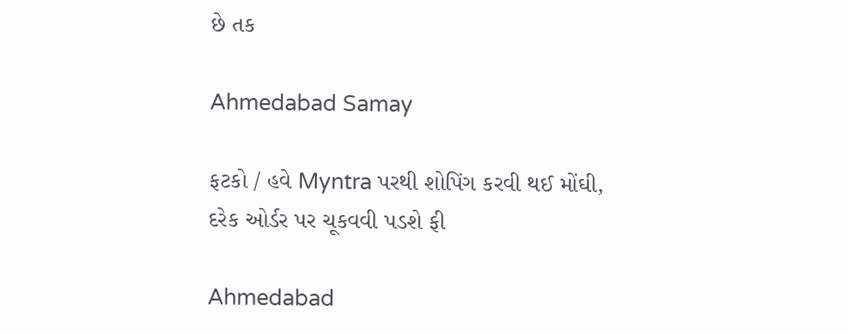છે તક

Ahmedabad Samay

ફટકો / હવે Myntra પરથી શોપિંગ કરવી થઈ મોંઘી, દરેક ઓર્ડર પર ચૂકવવી પડશે ફી

Ahmedabad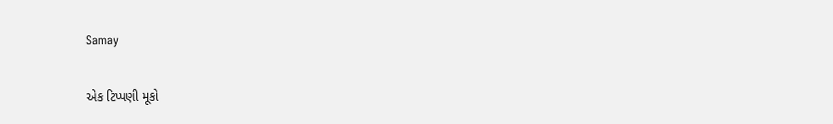Samay

એક ટિપ્પણી મૂકો